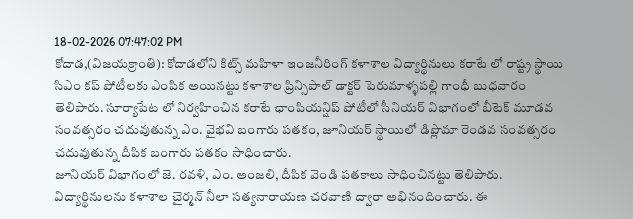18-02-2026 07:47:02 PM
కోదాడ,(విజయక్రాంతి): కోదాడలోని కిట్స్ మహిళా ఇంజనీరింగ్ కళాశాల విద్యార్థినులు కరాటే లో రాష్ట్ర స్థాయి సిఎం కప్ పోటీలకు ఎంపిక అయినట్టు కళాశాల ప్రిన్సిపాల్ డాక్టర్ పెరుమాళ్ళపల్లి గాంధీ బుధవారం తెలిపారు. సూర్యాపేట లో నిర్వహించిన కరాటే ఛాంపియన్షిప్ పోటీలో సీనియర్ విభాగంలో బీటెక్ మూడవ సంవత్సరం చదువుతున్న ఎం. వైభవి బంగారు పతకం, జూనియర్ స్థాయిలో డిప్లొమా రెండవ సంవత్సరం చదువుతున్న దీపిక బంగారు పతకం సాధించారు.
జూనియర్ విభాగంలో జె. రవళి, ఎం. అంజలి, దీపిక వెండి పతకాలు సాధించినట్టు తెలిపారు. విద్యార్థినులను కళాశాల చైర్మన్ నీలా సత్యనారాయణ చరవాణి ద్వారా అభినందించారు. ఈ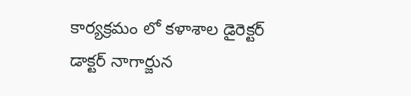కార్యక్రమం లో కళాశాల డైరెక్టర్ డాక్టర్ నాగార్జున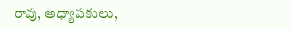రావు, అధ్యాపకులు,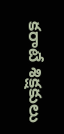కరాటే శిక్షకులు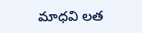మాధవి లత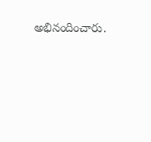అభినందించారు.